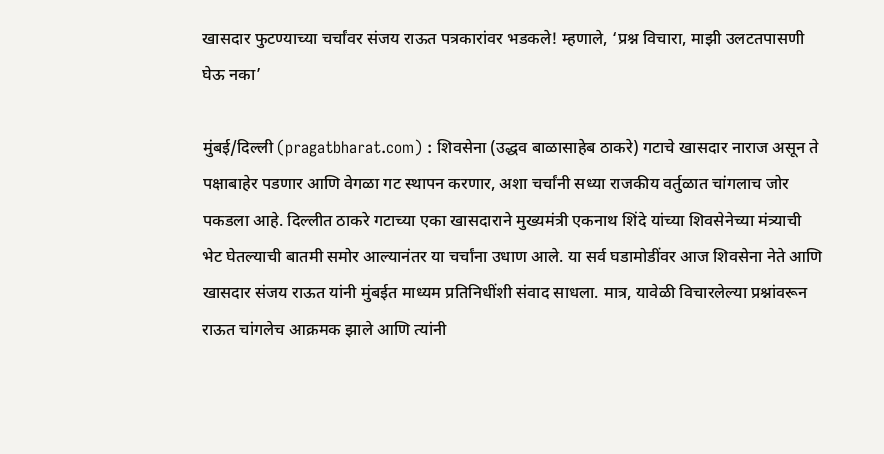खासदार फुटण्याच्या चर्चांवर संजय राऊत पत्रकारांवर भडकले! म्हणाले, ‘प्रश्न विचारा, माझी उलटतपासणी घेऊ नका’

मुंबई/दिल्ली (pragatbharat.com) : शिवसेना (उद्धव बाळासाहेब ठाकरे) गटाचे खासदार नाराज असून ते पक्षाबाहेर पडणार आणि वेगळा गट स्थापन करणार, अशा चर्चांनी सध्या राजकीय वर्तुळात चांगलाच जोर पकडला आहे. दिल्लीत ठाकरे गटाच्या एका खासदाराने मुख्यमंत्री एकनाथ शिंदे यांच्या शिवसेनेच्या मंत्र्याची भेट घेतल्याची बातमी समोर आल्यानंतर या चर्चांना उधाण आले. या सर्व घडामोडींवर आज शिवसेना नेते आणि खासदार संजय राऊत यांनी मुंबईत माध्यम प्रतिनिधींशी संवाद साधला. मात्र, यावेळी विचारलेल्या प्रश्नांवरून राऊत चांगलेच आक्रमक झाले आणि त्यांनी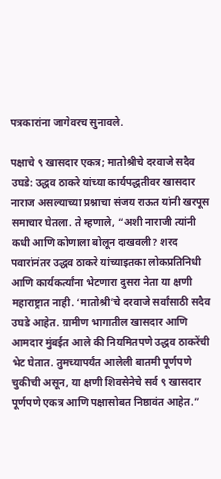पत्रकारांना जागेवरच सुनावले.

पक्षाचे ९ खासदार एकत्र; मातोश्रीचे दरवाजे सदैव उघडे: उद्धव ठाकरे यांच्या कार्यपद्धतीवर खासदार नाराज असल्याच्या प्रश्नाचा संजय राऊत यांनी खरपूस समाचार घेतला. ते म्हणाले, “अशी नाराजी त्यांनी कधी आणि कोणाला बोलून दाखवली? शरद पवारांनंतर उद्धव ठाकरे यांच्याइतका लोकप्रतिनिधी आणि कार्यकर्त्यांना भेटणारा दुसरा नेता या क्षणी महाराष्ट्रात नाही. ‘मातोश्री’चे दरवाजे सर्वांसाठी सदैव उघडे आहेत. ग्रामीण भागातील खासदार आणि आमदार मुंबईत आले की नियमितपणे उद्धव ठाकरेंची भेट घेतात. तुमच्यापर्यंत आलेली बातमी पूर्णपणे चुकीची असून, या क्षणी शिवसेनेचे सर्व ९ खासदार पूर्णपणे एकत्र आणि पक्षासोबत निष्ठावंत आहेत.”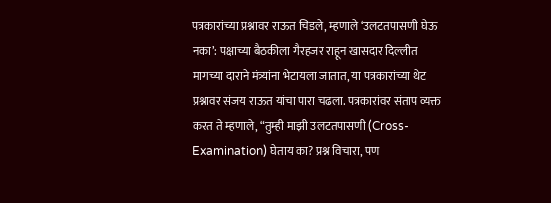पत्रकारांच्या प्रश्नावर राऊत चिडले, म्हणाले ‘उलटतपासणी घेऊ नका’: पक्षाच्या बैठकीला गैरहजर राहून खासदार दिल्लीत मागच्या दाराने मंत्र्यांना भेटायला जातात, या पत्रकारांच्या थेट प्रश्नावर संजय राऊत यांचा पारा चढला. पत्रकारांवर संताप व्यक्त करत ते म्हणाले, “तुम्ही माझी उलटतपासणी (Cross-Examination) घेताय का? प्रश्न विचारा, पण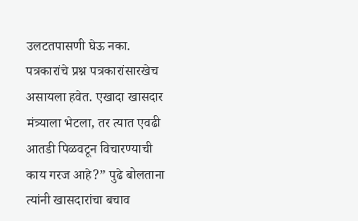उलटतपासणी घेऊ नका. पत्रकारांचे प्रश्न पत्रकारांसारखेच असायला हवेत. एखादा खासदार मंत्र्याला भेटला, तर त्यात एवढी आतडी पिळवटून विचारण्याची काय गरज आहे?” पुढे बोलताना त्यांनी खासदारांचा बचाव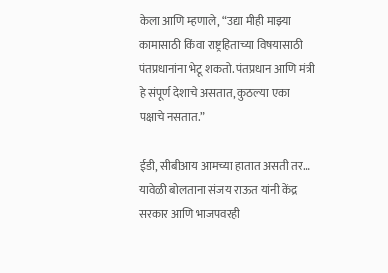केला आणि म्हणाले, “उद्या मीही माझ्या कामासाठी किंवा राष्ट्रहिताच्या विषयासाठी पंतप्रधानांना भेटू शकतो. पंतप्रधान आणि मंत्री हे संपूर्ण देशाचे असतात, कुठल्या एका पक्षाचे नसतात.”

ईडी, सीबीआय आमच्या हातात असती तर… यावेळी बोलताना संजय राऊत यांनी केंद्र सरकार आणि भाजपवरही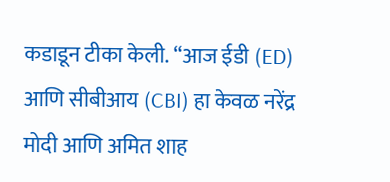कडाडून टीका केली. “आज ईडी (ED) आणि सीबीआय (CBI) हा केवळ नरेंद्र मोदी आणि अमित शाह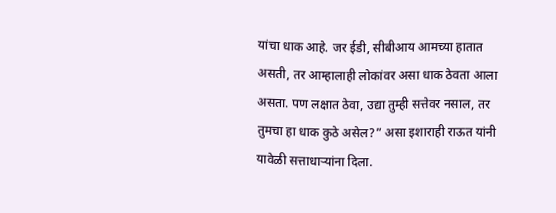यांचा धाक आहे. जर ईडी, सीबीआय आमच्या हातात असती, तर आम्हालाही लोकांवर असा धाक ठेवता आला असता. पण लक्षात ठेवा, उद्या तुम्ही सत्तेवर नसाल, तर तुमचा हा धाक कुठे असेल?” असा इशाराही राऊत यांनी यावेळी सत्ताधाऱ्यांना दिला.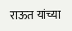राऊत यांच्या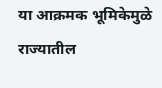या आक्रमक भूमिकेमुळे राज्यातील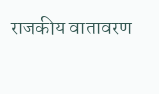राजकीय वातावरण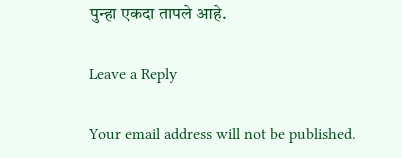पुन्हा एकदा तापले आहे.

Leave a Reply

Your email address will not be published.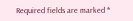Required fields are marked *